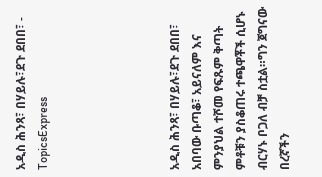አዲስ ሕንጻ፣ በሃይሉ፣ደጉ ደበበ፣ - TopicsExpress





አዲስ ሕንጻ፣ በሃይሉ፣ደጉ ደበበ፣ አበባው ቡጣቆ፣ አይናለም እና ምንያህል ተሾመ የፍጹም ቅጣት ምቶቹን ያስቆጠሩ ተጫዋቾች ሲሆኑ ብርሃኑ ቦጋለ ብቻ ስቷል።ግን ጀግናው በረኛችን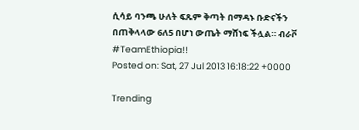ሲሳይ ባንጫ ሁለት ፍጹም ቅጣት በማዳኑ ቡድናችን በጠቅላላው 6ለ5 በሆነ ውጤት ማሸነፍ ችሏል። ብራቮ #TeamEthiopia!!
Posted on: Sat, 27 Jul 2013 16:18:22 +0000

Trending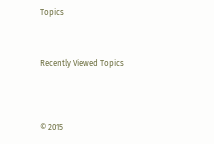Topics



Recently Viewed Topics




© 2015